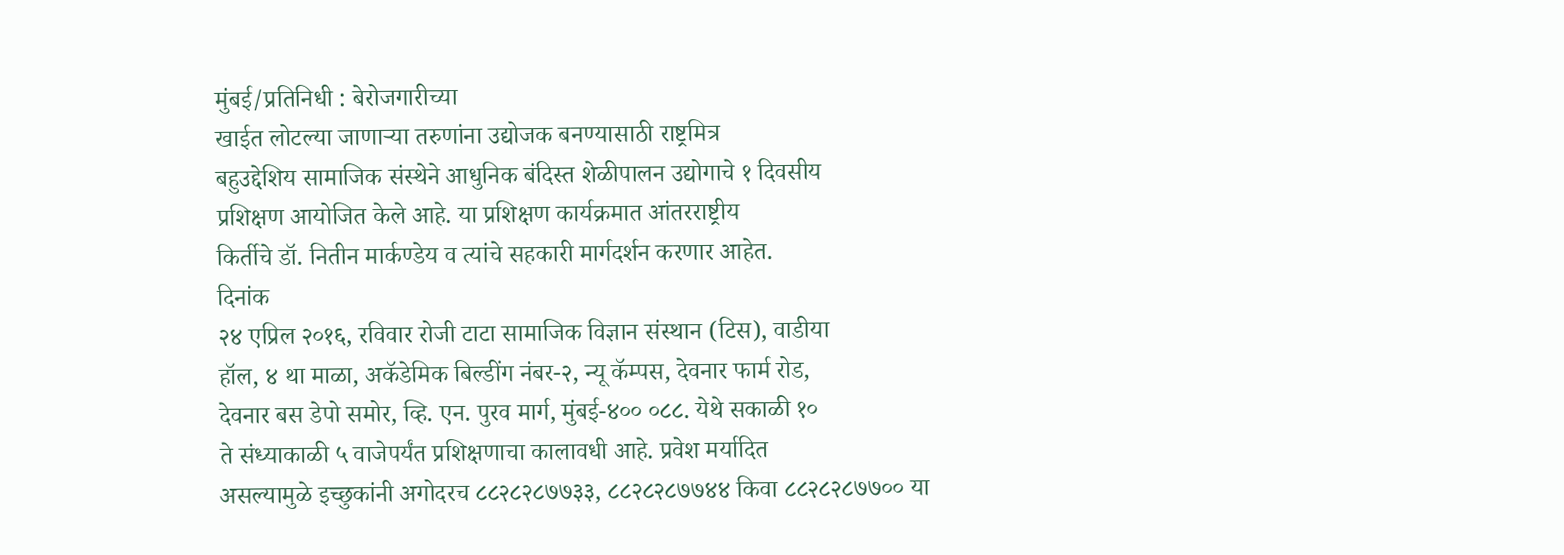मुंबई/प्रतिनिधी : बेरोजगारीच्या
खाईत लोटल्या जाणाऱ्या तरुणांना उद्योजक बनण्यासाठी राष्ट्रमित्र
बहुउद्देशिय सामाजिक संस्थेने आधुनिक बंदिस्त शेळीपालन उद्योगाचे १ दिवसीय
प्रशिक्षण आयोजित केले आहे. या प्रशिक्षण कार्यक्रमात आंतरराष्ट्रीय
किर्तीचे डॉ. नितीन मार्कण्डेय व त्यांचे सहकारी मार्गदर्शन करणार आहेत.
दिनांक
२४ एप्रिल २०१६, रविवार रोजी टाटा सामाजिक विज्ञान संस्थान (टिस), वाडीया
हॉल, ४ था माळा, अकॅडेमिक बिल्डींग नंबर-२, न्यू कॅम्पस, देवनार फार्म रोड,
देवनार बस डेपो समोर, व्हि. एन. पुरव मार्ग, मुंबई-४०० ०८८. येथे सकाळी १०
ते संध्याकाळी ५ वाजेपर्यंत प्रशिक्षणाचा कालावधी आहे. प्रवेश मर्यादित
असल्यामुळे इच्छुकांनी अगोदरच ८८२८२८७७३३, ८८२८२८७७४४ किवा ८८२८२८७७०० या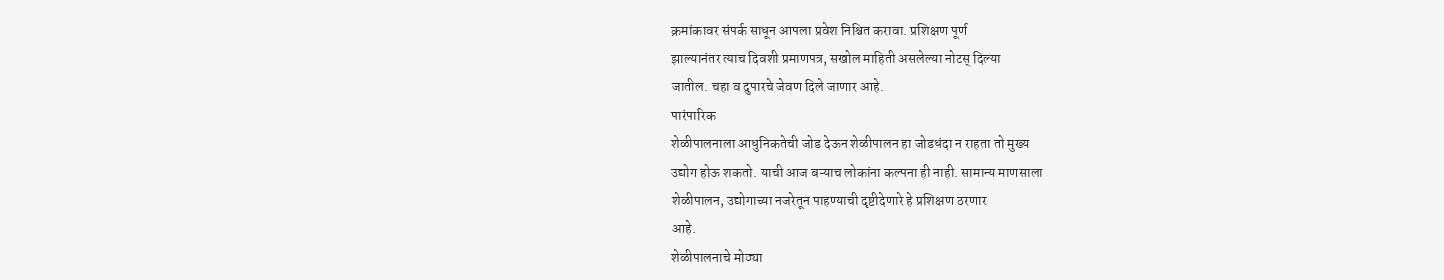क्रमांकावर संपर्क साधून आपला प्रवेश निश्चित करावा. प्रशिक्षण पूर्ण
झाल्यानंतर त्याच दिवशी प्रमाणपत्र, सखोल माहिती असलेल्या नोटस् दिल्या
जातील. चहा व दुपारचे जेवण दिले जाणार आहे.
पारंपारिक
शेळीपालनाला आधुनिकतेची जोड देऊन शेळीपालन हा जोडधंदा न राहता तो मुख्य
उद्योग होऊ शकतो. याची आज बऱ्याच लोकांना कल्पना ही नाही. सामान्य माणसाला
शेळीपालन, उद्योगाच्या नजरेतून पाहण्याची दृष्टीदेणारे हे प्रशिक्षण ठरणार
आहे.
शेळीपालनाचे मोठ्या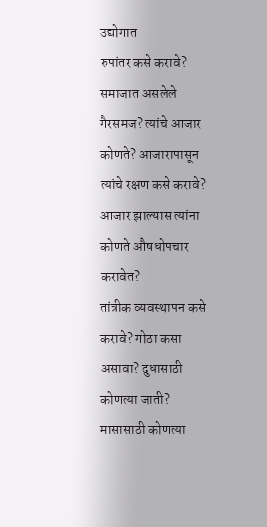उद्योगात
रुपांतर कसे करावे? समाजात असलेले गैरसमज? त्यांचे आजार कोणते? आजारापासून
त्यांचे रक्षण कसे करावे? आजार झाल्यास त्यांना कोणते औषधोपचार करावेत?
तांत्रीक व्यवस्थापन कसे करावे? गोठा कसा असावा? दुधासाठी कोणत्या जाती?
मासासाठी कोणत्या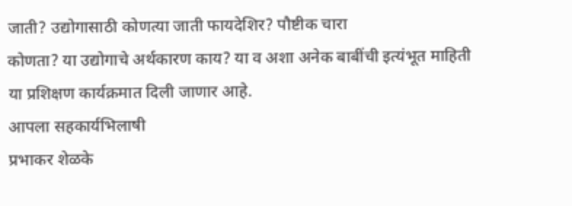जाती? उद्योगासाठी कोणत्या जाती फायदेशिर? पौष्टीक चारा
कोणता? या उद्योगाचे अर्थकारण काय? या व अशा अनेक बाबींची इत्यंभूत माहिती
या प्रशिक्षण कार्यक्रमात दिली जाणार आहे.
आपला सहकार्यभिलाषी
प्रभाकर शेळके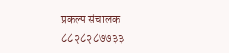प्रकल्प संचालक
८८२८२८७७३३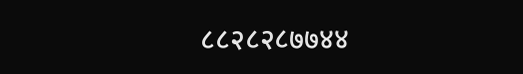८८२८२८७७४४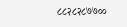८८२८२८७७००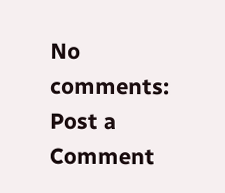No comments:
Post a Comment